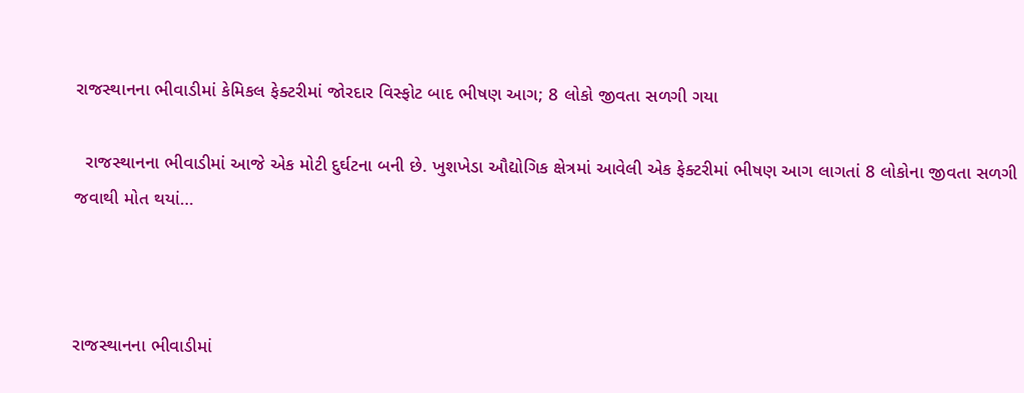રાજસ્થાનના ભીવાડીમાં કેમિકલ ફેક્ટરીમાં જોરદાર વિસ્ફોટ બાદ ભીષણ આગ; 8 લોકો જીવતા સળગી ગયા

  રાજસ્થાનના ભીવાડીમાં આજે એક મોટી દુર્ઘટના બની છે. ખુશખેડા ઔદ્યોગિક ક્ષેત્રમાં આવેલી એક ફેક્ટરીમાં ભીષણ આગ લાગતાં 8 લોકોના જીવતા સળગી જવાથી મોત થયાં…



રાજસ્થાનના ભીવાડીમાં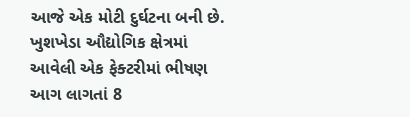આજે એક મોટી દુર્ઘટના બની છે. ખુશખેડા ઔદ્યોગિક ક્ષેત્રમાં આવેલી એક ફેક્ટરીમાં ભીષણ આગ લાગતાં 8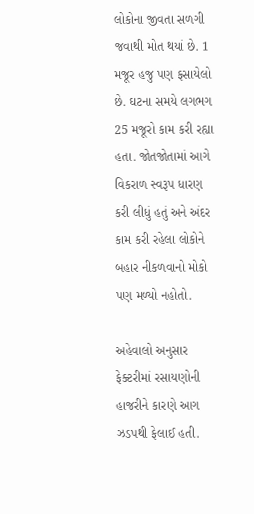લોકોના જીવતા સળગી જવાથી મોત થયાં છે. 1 મજૂર હજુ પણ ફસાયેલો છે. ઘટના સમયે લગભગ 25 મજૂરો કામ કરી રહ્યા હતા. જોતજોતામાં આગે વિકરાળ સ્વરૂપ ધારણ કરી લીધું હતું અને અંદર કામ કરી રહેલા લોકોને બહાર નીકળવાનો મોકો પણ મળ્યો નહોતો.

અહેવાલો અનુસાર ફેક્ટરીમાં રસાયણોની હાજરીને કારણે આગ ઝડપથી ફેલાઈ હતી.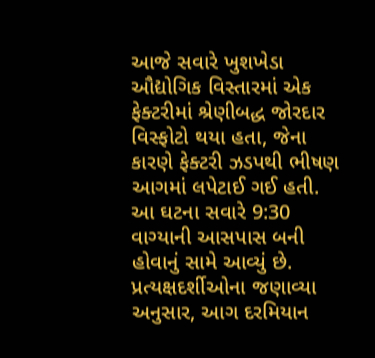આજે સવારે ખુશખેડા ઔદ્યોગિક વિસ્તારમાં એક ફેક્ટરીમાં શ્રેણીબદ્ધ જોરદાર વિસ્ફોટો થયા હતા, જેના કારણે ફેક્ટરી ઝડપથી ભીષણ આગમાં લપેટાઈ ગઈ હતી. આ ઘટના સવારે 9:30 વાગ્યાની આસપાસ બની હોવાનું સામે આવ્યું છે. પ્રત્યક્ષદર્શીઓના જણાવ્યા અનુસાર, આગ દરમિયાન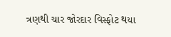ત્રણથી ચાર જોરદાર વિસ્ફોટ થયા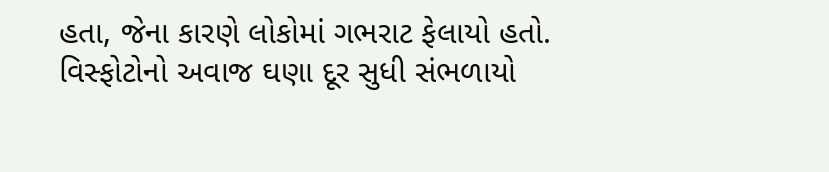હતા, જેના કારણે લોકોમાં ગભરાટ ફેલાયો હતો. વિસ્ફોટોનો અવાજ ઘણા દૂર સુધી સંભળાયો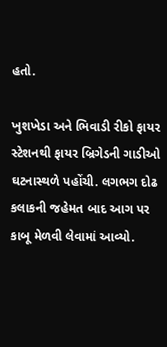હતો.

ખુશખેડા અને ભિવાડી રીકો ફાયર સ્ટેશનથી ફાયર બ્રિગેડની ગાડીઓ ઘટનાસ્થળે પહોંચી. લગભગ દોઢ કલાકની જહેમત બાદ આગ પર કાબૂ મેળવી લેવામાં આવ્યો.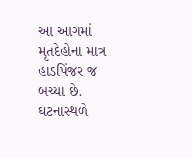આ આગમાં મૃતદેહોના માત્ર હાડપિંજર જ બચ્યા છે. ઘટનાસ્થળે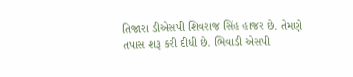તિજારા ડીએસપી શિવરાજ સિંહ હાજર છે. તેમણે તપાસ શરૂ કરી દીધી છે. ભિવાડી એસપી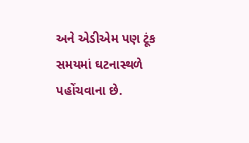અને એડીએમ પણ ટૂંક સમયમાં ઘટનાસ્થળે પહોંચવાના છે.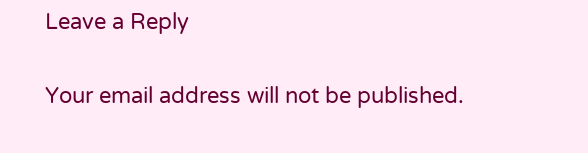Leave a Reply

Your email address will not be published.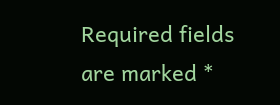Required fields are marked *